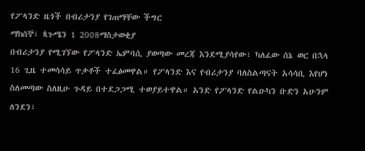የፖላንድ ዜጎች በብሪታንያ የገጠማቸው ችግር
ማክሰኞ፣ ጳጉሜን 1 2008ማስታወቂያ
በብሪታንያ የሚገኘው የፖላንድ ኤምባሲ ያወጣው መረጃ እንደሚያሳየው፣ ካለፈው ሰኔ ወር በኋላ 16 ጊዜ ተመሳሳይ ጥቃቶች ተፈፅመዋል። የፖላንድ እና የብሪታንያ ባለስልጣናት አሳሳቢ እየሆነ ስለመጣው ስለዚሁ ጉዳይ በተደጋጋሚ ተወያይተዋል። አንድ የፖላንድ የልዑካን ቡድን አሁንም ለንደን፣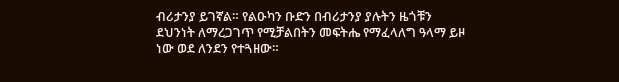ብሪታንያ ይገኛል። የልዑካን ቡድን በብሪታንያ ያሉትን ዜጎቹን ደህንነት ለማረጋገጥ የሚቻልበትን መፍትሔ የማፈላለግ ዓላማ ይዞ ነው ወደ ለንደን የተጓዘው።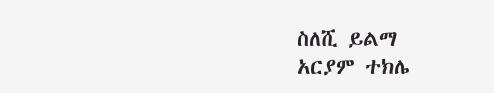ስለሺ ይልማ
አርያም ተክሌ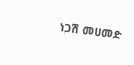ነጋሽ መሀመድ